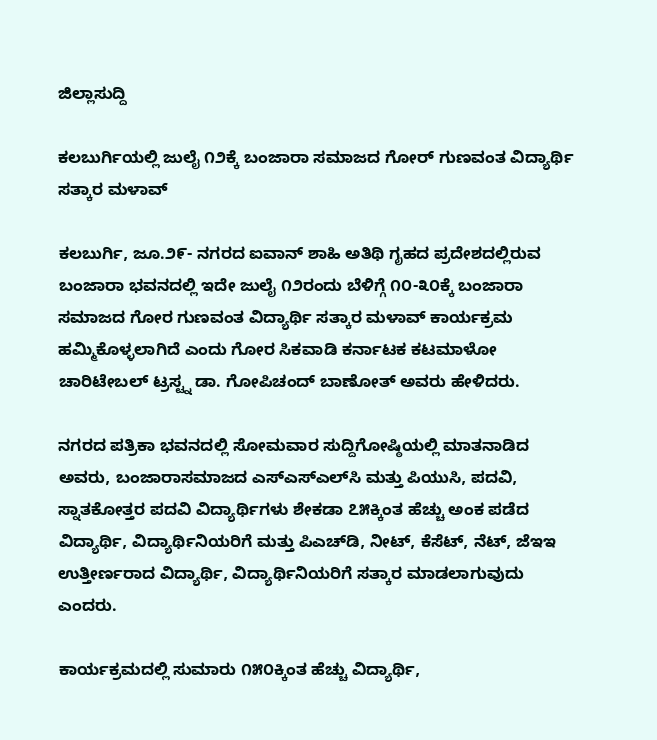ಜಿಲ್ಲಾಸುದ್ದಿ

ಕಲಬುರ್ಗಿಯಲ್ಲಿ ಜುಲೈ ೧೨ಕ್ಕೆ ಬಂಜಾರಾ ಸಮಾಜದ ಗೋರ್ ಗುಣವಂತ ವಿದ್ಯಾರ್ಥಿ ಸತ್ಕಾರ ಮಳಾವ್

ಕಲಬುರ್ಗಿ, ಜೂ.೨೯- ನಗರದ ಐವಾನ್ ಶಾಹಿ ಅತಿಥಿ ಗೃಹದ ಪ್ರದೇಶದಲ್ಲಿರುವ ಬಂಜಾರಾ ಭವನದಲ್ಲಿ ಇದೇ ಜುಲೈ ೧೨ರಂದು ಬೆಳಿಗ್ಗೆ ೧೦-೩೦ಕ್ಕೆ ಬಂಜಾರಾ ಸಮಾಜದ ಗೋರ ಗುಣವಂತ ವಿದ್ಯಾರ್ಥಿ ಸತ್ಕಾರ ಮಳಾವ್ ಕಾರ್ಯಕ್ರಮ ಹಮ್ಮಿಕೊಳ್ಳಲಾಗಿದೆ ಎಂದು ಗೋರ ಸಿಕವಾಡಿ ಕರ್ನಾಟಕ ಕಟಮಾಳೋ ಚಾರಿಟೇಬಲ್ ಟ್ರಸ್ಟ್ನ ಡಾ. ಗೋಪಿಚಂದ್ ಬಾಣೋತ್ ಅವರು ಹೇಳಿದರು.

ನಗರದ ಪತ್ರಿಕಾ ಭವನದಲ್ಲಿ ಸೋಮವಾರ ಸುದ್ದಿಗೋಷ್ಠಿಯಲ್ಲಿ ಮಾತನಾಡಿದ ಅವರು, ಬಂಜಾರಾಸಮಾಜದ ಎಸ್‌ಎಸ್‌ಎಲ್‌ಸಿ ಮತ್ತು ಪಿಯುಸಿ, ಪದವಿ, ಸ್ನಾತಕೋತ್ತರ ಪದವಿ ವಿದ್ಯಾರ್ಥಿಗಳು ಶೇಕಡಾ ೭೫ಕ್ಕಿಂತ ಹೆಚ್ಚು ಅಂಕ ಪಡೆದ ವಿದ್ಯಾರ್ಥಿ, ವಿದ್ಯಾರ್ಥಿನಿಯರಿಗೆ ಮತ್ತು ಪಿಎಚ್‌ಡಿ, ನೀಟ್, ಕೆಸೆಟ್, ನೆಟ್, ಜೆಇಇ ಉತ್ತೀರ್ಣರಾದ ವಿದ್ಯಾರ್ಥಿ, ವಿದ್ಯಾರ್ಥಿನಿಯರಿಗೆ ಸತ್ಕಾರ ಮಾಡಲಾಗುವುದು ಎಂದರು.

ಕಾರ್ಯಕ್ರಮದಲ್ಲಿ ಸುಮಾರು ೧೫೦ಕ್ಕಿಂತ ಹೆಚ್ಚು ವಿದ್ಯಾರ್ಥಿ,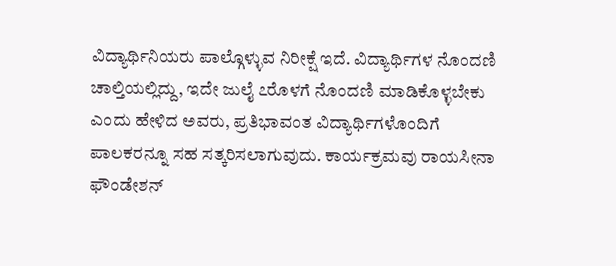ವಿದ್ಯಾರ್ಥಿನಿಯರು ಪಾಲ್ಗೊಳ್ಳುವ ನಿರೀಕ್ಷೆ ಇದೆ. ವಿದ್ಯಾರ್ಥಿಗಳ ನೊಂದಣಿ ಚಾಲ್ತಿಯಲ್ಲಿದ್ದು, ಇದೇ ಜುಲೈ ೭ರೊಳಗೆ ನೊಂದಣಿ ಮಾಡಿಕೊಳ್ಳಬೇಕು ಎಂದು ಹೇಳಿದ ಅವರು, ಪ್ರತಿಭಾವಂತ ವಿದ್ಯಾರ್ಥಿಗಳೊಂದಿಗೆ ಪಾಲಕರನ್ನೂ ಸಹ ಸತ್ಕರಿಸಲಾಗುವುದು. ಕಾರ್ಯಕ್ರಮವು ರಾಯಸೀನಾ ಫೌಂಡೇಶನ್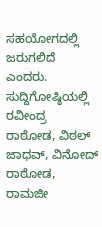ಸಹಯೋಗದಲ್ಲಿ ಜರುಗಲಿದೆ ಎಂದರು. ಸುದ್ದಿಗೋಷ್ಠಿಯಲ್ಲಿ ರವೀಂದ್ರ ರಾಠೋಡ, ವಿಠಲ್ ಜಾಧವ್, ವಿನೋದ್ ರಾಠೋಡ, ರಾಮಜೀ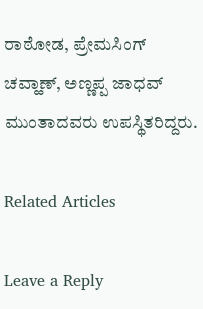ರಾಠೋಡ, ಪ್ರೇಮಸಿಂಗ್ ಚವ್ಹಾಣ್, ಅಣ್ಣಪ್ಪ ಜಾಧವ್ ಮುಂತಾದವರು ಉಪಸ್ಥಿತರಿದ್ದರು.

Related Articles

Leave a Reply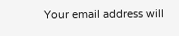Your email address will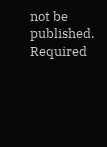not be published. Required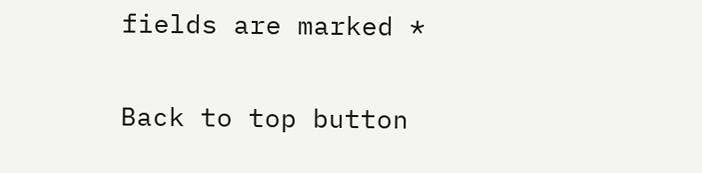fields are marked *

Back to top button